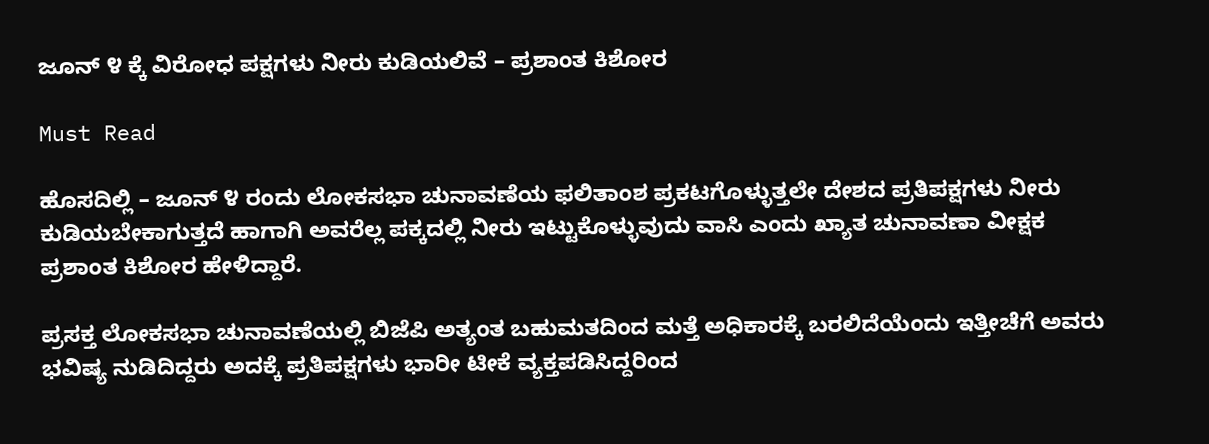ಜೂನ್ ೪ ಕ್ಕೆ ವಿರೋಧ ಪಕ್ಷಗಳು ನೀರು ಕುಡಿಯಲಿವೆ – ಪ್ರಶಾಂತ ಕಿಶೋರ

Must Read

ಹೊಸದಿಲ್ಲಿ – ಜೂನ್ ೪ ರಂದು ಲೋಕಸಭಾ ಚುನಾವಣೆಯ ಫಲಿತಾಂಶ ಪ್ರಕಟಗೊಳ್ಳುತ್ತಲೇ ದೇಶದ ಪ್ರತಿಪಕ್ಷಗಳು ನೀರು ಕುಡಿಯಬೇಕಾಗುತ್ತದೆ ಹಾಗಾಗಿ ಅವರೆಲ್ಲ ಪಕ್ಕದಲ್ಲಿ ನೀರು ಇಟ್ಟುಕೊಳ್ಳುವುದು ವಾಸಿ ಎಂದು ಖ್ಯಾತ ಚುನಾವಣಾ ವೀಕ್ಷಕ ಪ್ರಶಾಂತ ಕಿಶೋರ ಹೇಳಿದ್ದಾರೆ.

ಪ್ರಸಕ್ತ ಲೋಕಸಭಾ ಚುನಾವಣೆಯಲ್ಲಿ ಬಿಜೆಪಿ ಅತ್ಯಂತ ಬಹುಮತದಿಂದ ಮತ್ತೆ ಅಧಿಕಾರಕ್ಕೆ ಬರಲಿದೆಯೆಂದು ಇತ್ತೀಚೆಗೆ ಅವರು ಭವಿಷ್ಯ ನುಡಿದಿದ್ದರು ಅದಕ್ಕೆ ಪ್ರತಿಪಕ್ಷಗಳು ಭಾರೀ ಟೀಕೆ ವ್ಯಕ್ತಪಡಿಸಿದ್ದರಿಂದ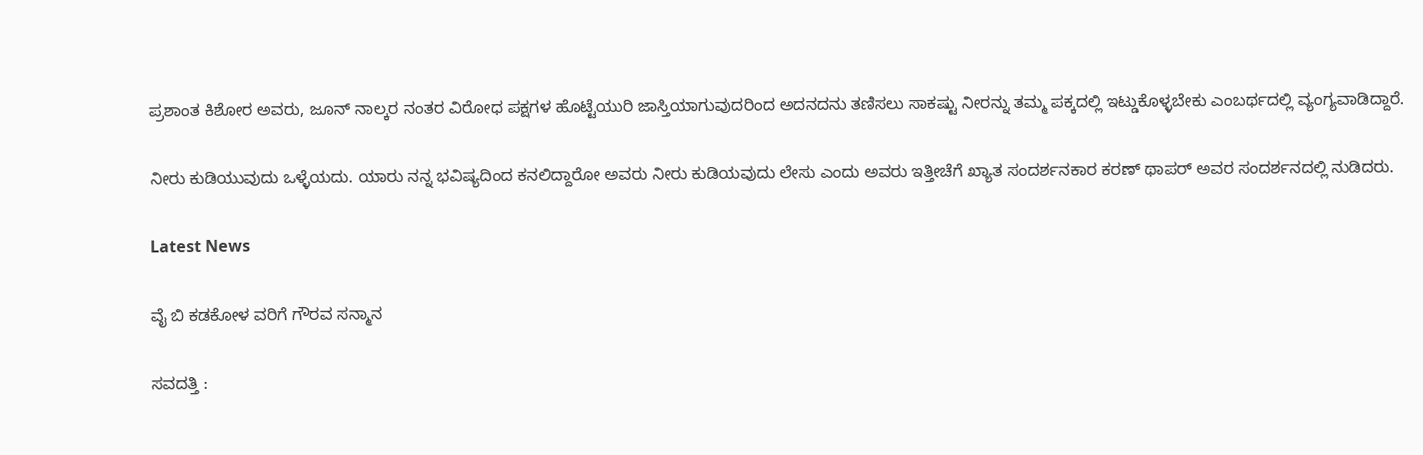ಪ್ರಶಾಂತ ಕಿಶೋರ ಅವರು, ಜೂನ್ ನಾಲ್ಕರ ನಂತರ ವಿರೋಧ ಪಕ್ಷಗಳ ಹೊಟ್ಟೆಯುರಿ ಜಾಸ್ತಿಯಾಗುವುದರಿಂದ ಅದನದನು ತಣಿಸಲು ಸಾಕಷ್ಟು ನೀರನ್ನು ತಮ್ಮ ಪಕ್ಕದಲ್ಲಿ ಇಟ್ಡುಕೊಳ್ಳಬೇಕು ಎಂಬರ್ಥದಲ್ಲಿ ವ್ಯಂಗ್ಯವಾಡಿದ್ದಾರೆ.

ನೀರು ಕುಡಿಯುವುದು ಒಳ್ಳೆಯದು. ಯಾರು ನನ್ನ ಭವಿಷ್ಯದಿಂದ ಕನಲಿದ್ದಾರೋ ಅವರು ನೀರು ಕುಡಿಯವುದು ಲೇಸು ಎಂದು ಅವರು ಇತ್ತೀಚೆಗೆ ಖ್ಯಾತ ಸಂದರ್ಶನಕಾರ ಕರಣ್ ಥಾಪರ್ ಅವರ ಸಂದರ್ಶನದಲ್ಲಿ ನುಡಿದರು.

Latest News

ವೈ ಬಿ ಕಡಕೋಳ ವರಿಗೆ ಗೌರವ ಸನ್ಮಾನ

ಸವದತ್ತಿ :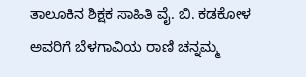ತಾಲೂಕಿನ ಶಿಕ್ಷಕ ಸಾಹಿತಿ ವೈ. ಬಿ. ಕಡಕೋಳ ಅವರಿಗೆ ಬೆಳಗಾವಿಯ ರಾಣಿ ಚನ್ನಮ್ಮ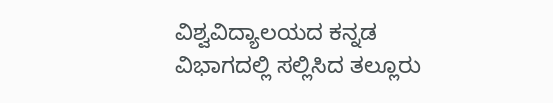ವಿಶ್ವವಿದ್ಯಾಲಯದ ಕನ್ನಡ ವಿಭಾಗದಲ್ಲಿ ಸಲ್ಲಿಸಿದ ತಲ್ಲೂರು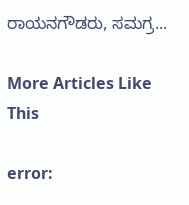ರಾಯನಗೌಡರು, ಸಮಗ್ರ...

More Articles Like This

error: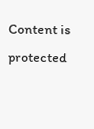Content is protected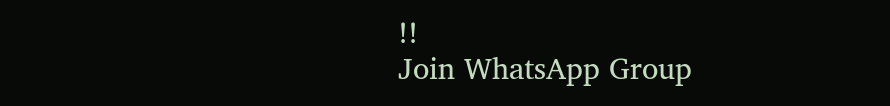!!
Join WhatsApp Group